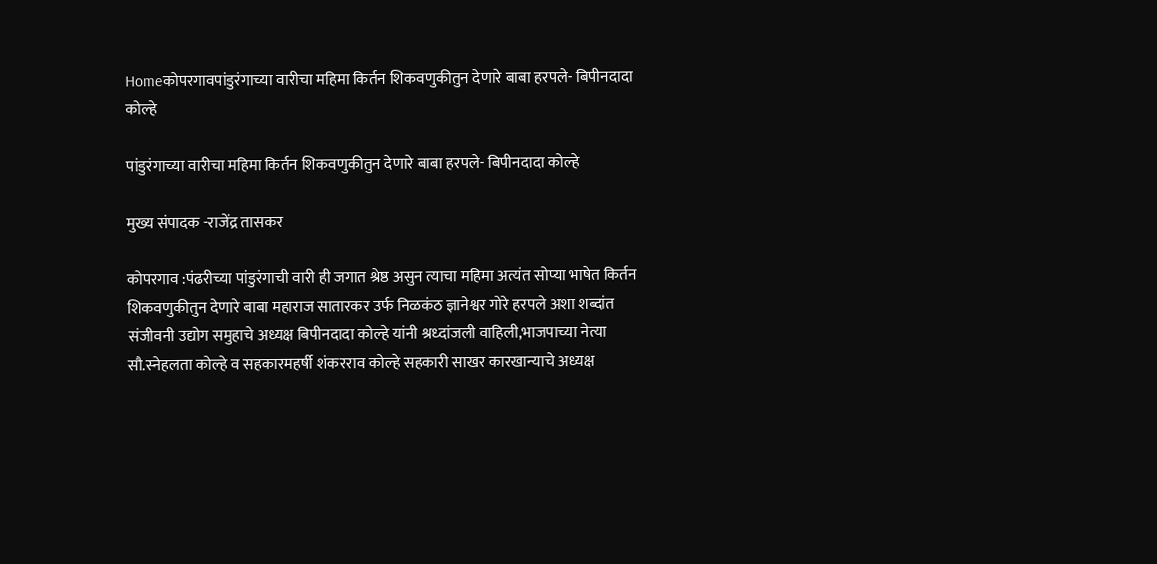Homeकोपरगावपांडुरंगाच्या वारीचा महिमा किर्तन शिकवणुकीतुन देणारे बाबा हरपले- बिपीनदादा कोल्हे

पांडुरंगाच्या वारीचा महिमा किर्तन शिकवणुकीतुन देणारे बाबा हरपले- बिपीनदादा कोल्हे

मुख्य संपादक -राजेंद्र तासकर

कोपरगाव :पंढरीच्या पांडुरंगाची वारी ही जगात श्रेष्ठ असुन त्याचा महिमा अत्यंत सोप्या भाषेत किर्तन शिकवणुकीतुन देणारे बाबा महाराज सातारकर उर्फ निळकंठ ज्ञानेश्वर गोरे हरपले अशा शब्दांत संजीवनी उद्योग समुहाचे अध्यक्ष बिपीनदादा कोल्हे यांनी श्रध्दांजली वाहिली,भाजपाच्या नेत्या सौ.स्नेहलता कोल्हे व सहकारमहर्षी शंकरराव कोल्हे सहकारी साखर कारखान्याचे अध्यक्ष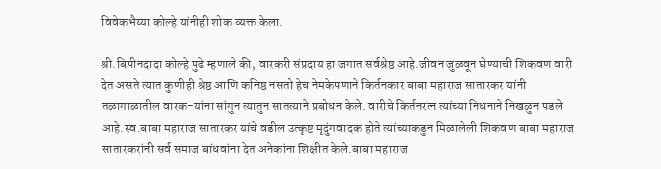विवेकभैय्या कोल्हे यांनीही शोक व्यक्त केला.

श्री.बिपीनदादा कोल्हे पुढे म्हणाले की, वारकरी संप्रदाय हा जगात सर्वश्रेष्ठ आहे.जीवन जुळवून घेण्याची शिकवण वारी देत असते त्यात कुणीही श्रेष्ठ आणि कनिष्ठ नसतो हेच नेमकेपणाने किर्तनकार बाबा महाराज सातारकर यांनी तळागाळातील वारक-यांना सांगुन त्यातुन सातत्याने प्रबोधन केले. वारीचे किर्तनरत्न त्यांच्या निधनाने निखळुन पडले आहे.स्व.बाबा महाराज सातारकर यांचे वडील उत्कृष्ट मृदुंगवादक होते त्यांच्याकडुन मिळालेली शिकवण बाबा महाराज सातारकरांनी सर्व समाज बांधवांना देत अनेकांना शिक्षीत केले.बाबा महाराज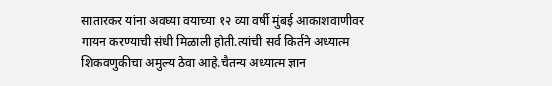सातारकर यांना अवघ्या वयाच्या १२ व्या वर्षी मुंबई आकाशवाणीवर गायन करण्याची संधी मिळाली होती.त्यांची सर्व किर्तने अध्यात्म शिकवणुकीचा अमुल्य ठेवा आहे.चैतन्य अध्यात्म ज्ञान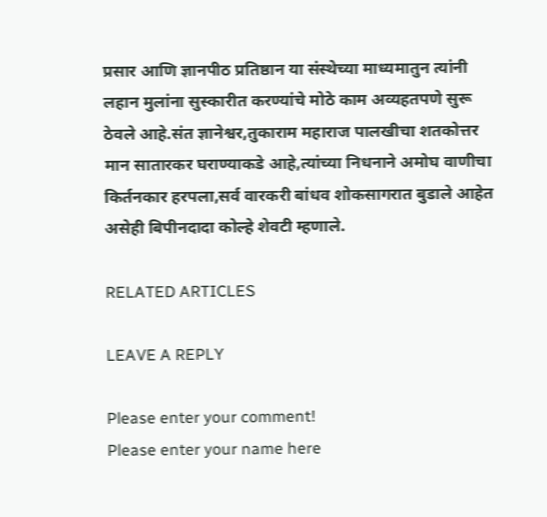प्रसार आणि ज्ञानपीठ प्रतिष्ठान या संस्थेच्या माध्यमातुन त्यांनी लहान मुलांना सुस्कारीत करण्यांचे मोठे काम अव्यहतपणे सुरू ठेवले आहे.संत ज्ञानेश्वर,तुकाराम महाराज पालखीचा शतकोत्तर मान सातारकर घराण्याकडे आहे,त्यांच्या निधनाने अमोघ वाणीचा किर्तनकार हरपला,सर्व वारकरी बांधव शोकसागरात बुडाले आहेत असेही बिपीनदादा कोल्हे शेवटी म्हणाले.

RELATED ARTICLES

LEAVE A REPLY

Please enter your comment!
Please enter your name here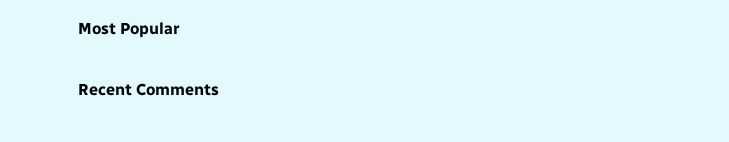Most Popular

Recent Comments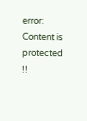error: Content is protected !!